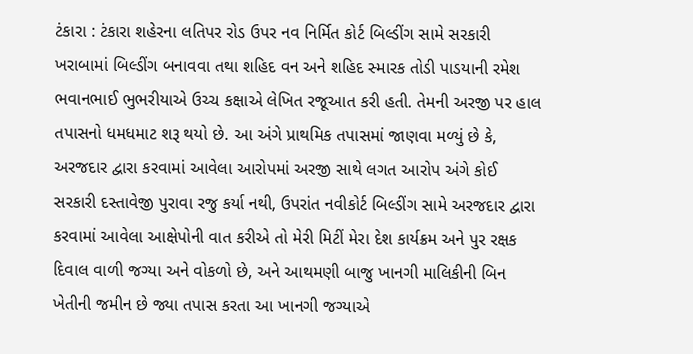ટંકારા : ટંકારા શહેરના લતિપર રોડ ઉપર નવ નિર્મિત કોર્ટ બિલ્ડીંગ સામે સરકારી ખરાબામાં બિલ્ડીંગ બનાવવા તથા શહિદ વન અને શહિદ સ્મારક તોડી પાડયાની રમેશ ભવાનભાઈ ભુભરીયાએ ઉચ્ચ કક્ષાએ લેખિત રજૂઆત કરી હતી. તેમની અરજી પર હાલ તપાસનો ધમધમાટ શરૂ થયો છે. આ અંગે પ્રાથમિક તપાસમાં જાણવા મળ્યું છે કે, અરજદાર દ્વારા કરવામાં આવેલા આરોપમાં અરજી સાથે લગત આરોપ અંગે કોઈ સરકારી દસ્તાવેજી પુરાવા રજુ કર્યા નથી, ઉપરાંત નવીકોર્ટ બિલ્ડીંગ સામે અરજદાર દ્વારા કરવામાં આવેલા આક્ષેપોની વાત કરીએ તો મેરી મિટીં મેરા દેશ કાર્યક્રમ અને પુર રક્ષક દિવાલ વાળી જગ્યા અને વોકળો છે, અને આથમણી બાજુ ખાનગી માલિકીની બિન ખેતીની જમીન છે જ્યા તપાસ કરતા આ ખાનગી જગ્યાએ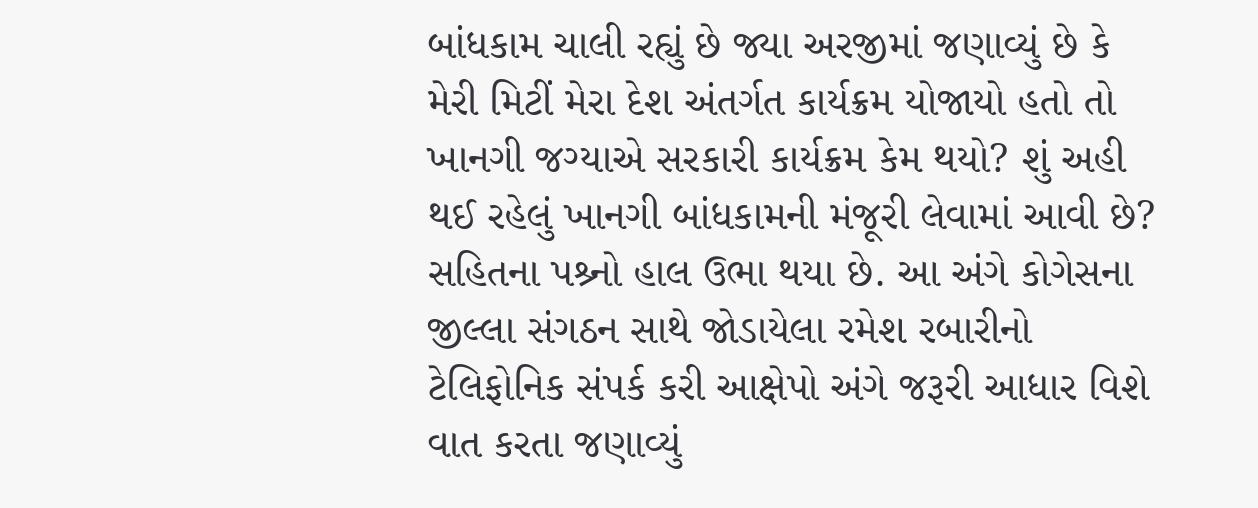બાંધકામ ચાલી રહ્યું છે જ્યા અરજીમાં જણાવ્યું છે કે મેરી મિટીં મેરા દેશ અંતર્ગત કાર્યક્રમ યોજાયો હતો તો ખાનગી જગ્યાએ સરકારી કાર્યક્રમ કેમ થયો? શું અહી થઈ રહેલું ખાનગી બાંધકામની મંજૂરી લેવામાં આવી છે? સહિતના પશ્ર્નો હાલ ઉભા થયા છે. આ અંગે કોગેસના જીલ્લા સંગઠન સાથે જોડાયેલા રમેશ રબારીનો ટેલિફોનિક સંપર્ક કરી આક્ષેપો અંગે જરૂરી આધાર વિશે વાત કરતા જણાવ્યું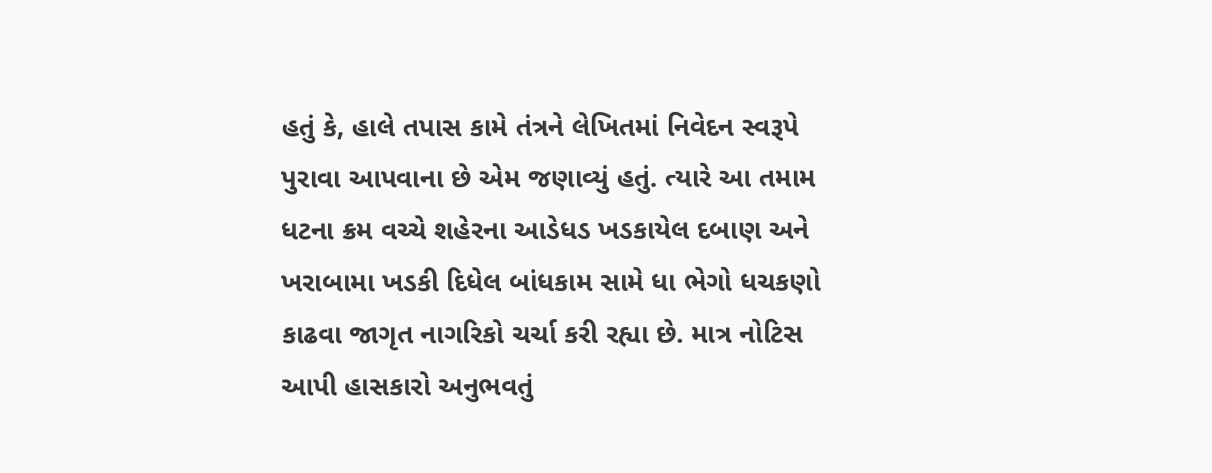હતું કે, હાલે તપાસ કામે તંત્રને લેખિતમાં નિવેદન સ્વરૂપે પુરાવા આપવાના છે એમ જણાવ્યું હતું. ત્યારે આ તમામ ધટના ક્રમ વચ્ચે શહેરના આડેધડ ખડકાયેલ દબાણ અને ખરાબામા ખડકી દિધેલ બાંધકામ સામે ધા ભેગો ધચકણો કાઢવા જાગૃત નાગરિકો ચર્ચા કરી રહ્યા છે. માત્ર નોટિસ આપી હાસકારો અનુભવતું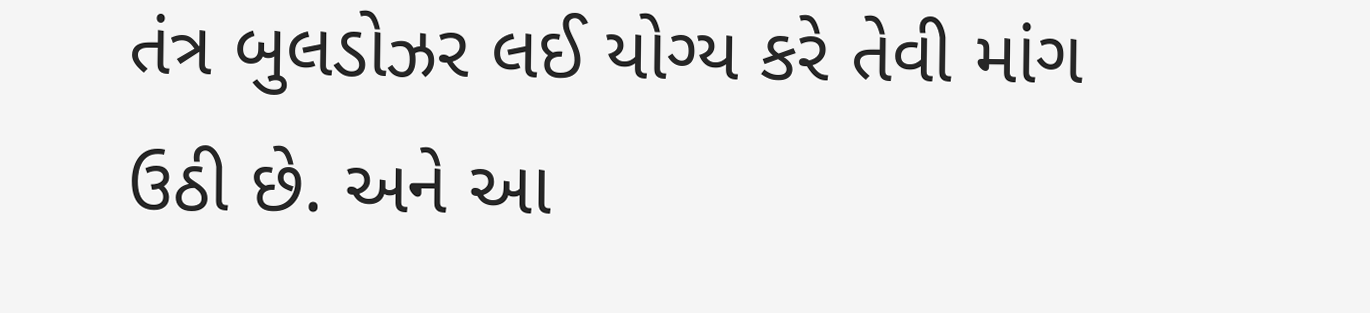તંત્ર બુલડોઝર લઈ યોગ્ય કરે તેવી માંગ ઉઠી છે. અને આ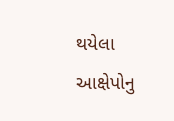થયેલા આક્ષેપોનુ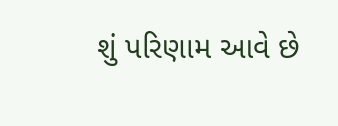શું પરિણામ આવે છે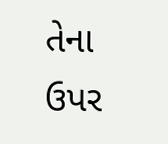તેના ઉપર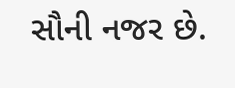સૌની નજર છે.